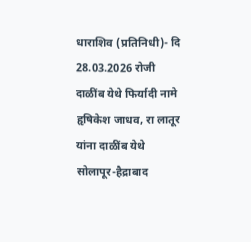धाराशिव (प्रतिनिधी)- दि 28.03.2026 रोजी दाळींब येथे फिर्यादी नामे हृषिकेश जाधव, रा लातूर यांना दाळींब येथे सोलापूर-हैद्राबाद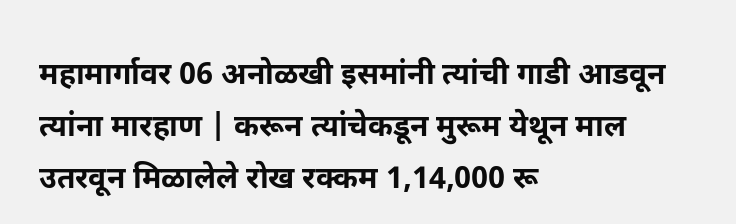महामार्गावर 06 अनोळखी इसमांनी त्यांची गाडी आडवून त्यांना मारहाण | करून त्यांचेकडून मुरूम येथून माल उतरवून मिळालेले रोख रक्कम 1,14,000 रू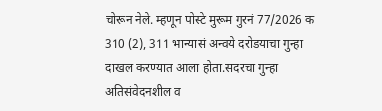चोरून नेले. म्हणून पोस्टे मुरूम गुरनं 77/2026 क 310 (2), 311 भान्यासं अन्वये दरोडयाचा गुन्हा दाखल करण्यात आला होता.सदरचा गुन्हा अतिसंवेदनशील व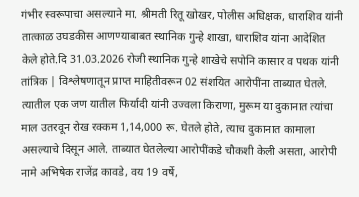गंभीर स्वरूपाचा असल्याने मा. श्रीमती रितू खोखर, पोलीस अधिक्षक, धाराशिव यांनी तात्काळ उघडकीस आणण्याबाबत स्थानिक गुन्हे शाखा, धाराशिव यांना आदेशित केले होते.दि 31.03.2026 रोजी स्थानिक गुन्हे शाखेचे सपोनि कासार व पथक यांनी तांत्रिक | विश्लेषणातून प्राप्त माहितीवरून 02 संशयित आरोपींना ताब्यात घेतले. त्यातील एक जण यातील फिर्यादी यांनी उज्वला किराणा, मुरूम या दुकानात त्यांचा माल उतरवून रोख रक्कम 1,14,000 रू. घेतले होते, त्याच दुकानात कामाला असल्याचे दिसून आले. ताब्यात घेतलेल्या आरोपींकडे चौकशी केली असता, आरोपी नामे अभिषेक राजेंद्र कावडे, वय 19 वर्षे,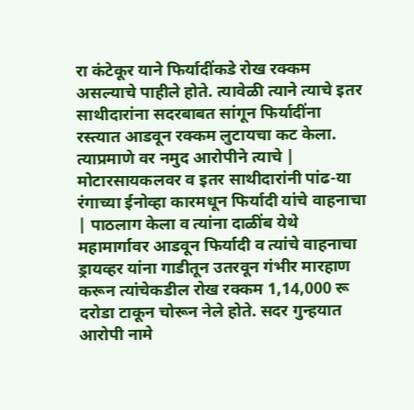रा कंटेकूर याने फिर्यादींकडे रोख रक्कम असल्याचे पाहीले होते. त्यावेळी त्याने त्याचे इतर साथीदारांना सदरबाबत सांगून फिर्यादींना रस्त्यात आडवून रक्कम लुटायचा कट केला. त्याप्रमाणे वर नमुद आरोपीने त्याचे | मोटारसायकलवर व इतर साथीदारांनी पांढ-या रंगाच्या ईनोव्हा कारमधून फिर्यादी यांचे वाहनाचा | पाठलाग केला व त्यांना दाळींब येथे महामार्गावर आडवून फिर्यादी व त्यांचे वाहनाचा ड्रायव्हर यांना गाडीतून उतरवून गंभीर मारहाण करून त्यांचेकडील रोख रक्कम 1,14,000 रू दरोडा टाकून चोरून नेले होते. सदर गुन्हयात आरोपी नामे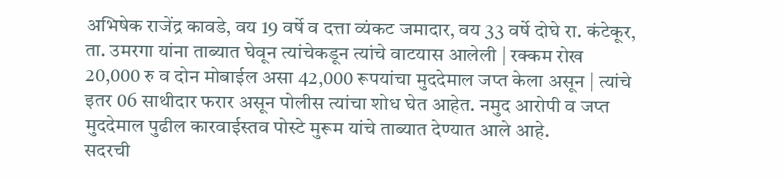अभिषेक राजेंद्र कावडे, वय 19 वर्षे व दत्ता व्यंकट जमादार, वय 33 वर्षे दोघे रा. कंटेकूर, ता. उमरगा यांना ताब्यात घेवून त्यांचेकडून त्यांचे वाटयास आलेली | रक्कम रोख 20,000 रु व दोन मोबाईल असा 42,000 रूपयांचा मुददेमाल जप्त केला असून | त्यांचे इतर 06 साथीदार फरार असून पोलीस त्यांचा शोध घेत आहेत. नमुद आरोपी व जप्त मुददेमाल पुढील कारवाईस्तव पोस्टे मुरूम यांचे ताब्यात देण्यात आले आहे.
सदरची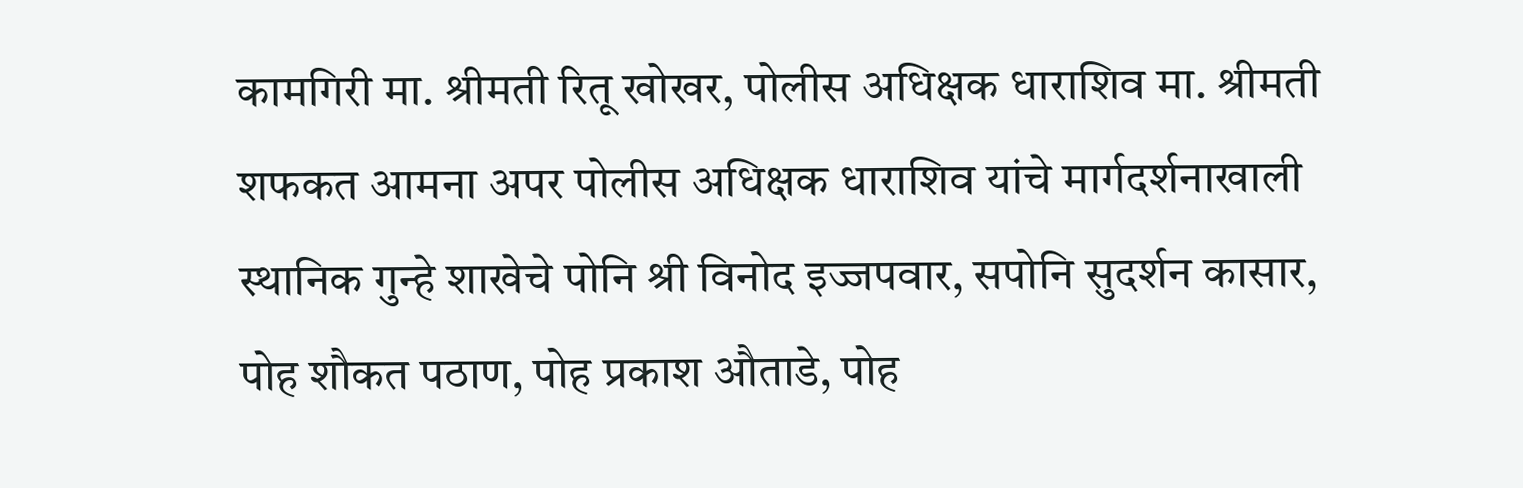कामगिरी मा. श्रीमती रितू खोखर, पोलीस अधिक्षक धाराशिव मा. श्रीमती शफकत आमना अपर पोलीस अधिक्षक धाराशिव यांचे मार्गदर्शनाखाली स्थानिक गुन्हे शाखेचे पोनि श्री विनोद इज्जपवार, सपोनि सुदर्शन कासार, पोह शौकत पठाण, पोह प्रकाश औताडे, पोह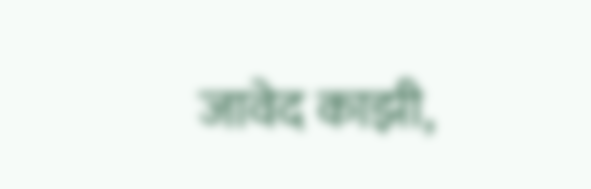जावेद काझी,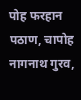पोह फरहान पठाण, चापोह नागनाथ गुरव,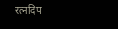रत्नदिप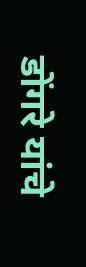डोंगरे यांचे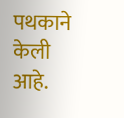पथकाने केली आहे.